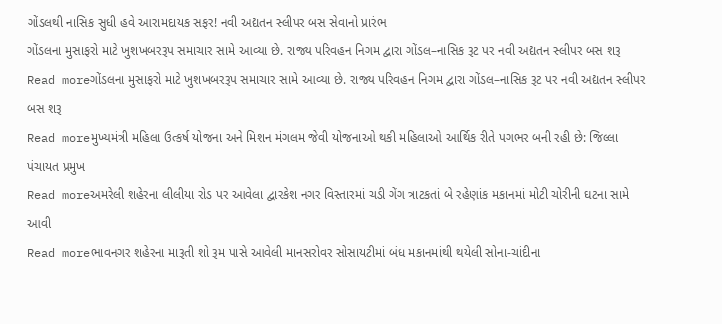ગોંડલથી નાસિક સુધી હવે આરામદાયક સફર! નવી અદ્યતન સ્લીપર બસ સેવાનો પ્રારંભ
ગોંડલના મુસાફરો માટે ખુશખબરરૂપ સમાચાર સામે આવ્યા છે. રાજ્ય પરિવહન નિગમ દ્વારા ગોંડલ–નાસિક રૂટ પર નવી અદ્યતન સ્લીપર બસ શરૂ
Read moreગોંડલના મુસાફરો માટે ખુશખબરરૂપ સમાચાર સામે આવ્યા છે. રાજ્ય પરિવહન નિગમ દ્વારા ગોંડલ–નાસિક રૂટ પર નવી અદ્યતન સ્લીપર બસ શરૂ
Read moreમુખ્યમંત્રી મહિલા ઉત્કર્ષ યોજના અને મિશન મંગલમ જેવી યોજનાઓ થકી મહિલાઓ આર્થિક રીતે પગભર બની રહી છે: જિલ્લા પંચાયત પ્રમુખ
Read moreઅમરેલી શહેરના લીલીયા રોડ પર આવેલા દ્વારકેશ નગર વિસ્તારમાં ચડી ગેંગ ત્રાટકતાં બે રહેણાંક મકાનમાં મોટી ચોરીની ઘટના સામે આવી
Read moreભાવનગર શહેરના મારૂતી શો રૂમ પાસે આવેલી માનસરોવર સોસાયટીમાં બંધ મકાનમાંથી થયેલી સોના-ચાંદીના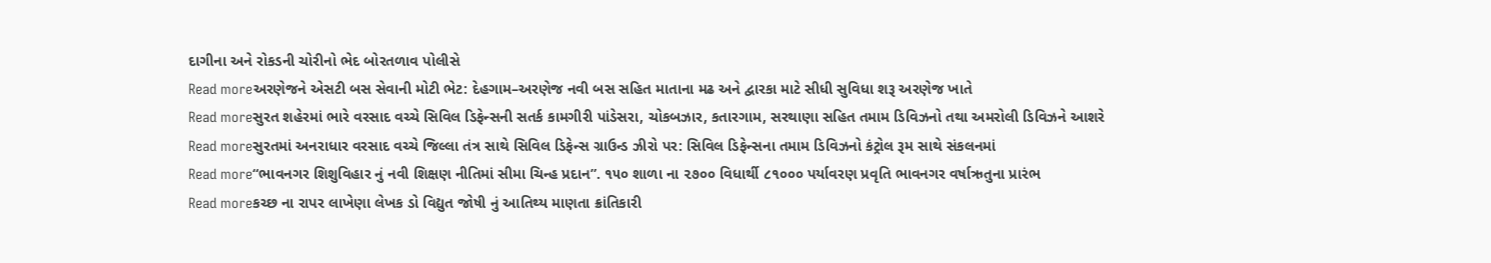દાગીના અને રોકડની ચોરીનો ભેદ બોરતળાવ પોલીસે
Read moreઅરણેજને એસટી બસ સેવાની મોટી ભેટ: દેહગામ–અરણેજ નવી બસ સહિત માતાના મઢ અને દ્વારકા માટે સીધી સુવિધા શરૂ અરણેજ ખાતે
Read moreસુરત શહેરમાં ભારે વરસાદ વચ્ચે સિવિલ ડિફેન્સની સતર્ક કામગીરી પાંડેસરા, ચોકબઝાર, કતારગામ, સરથાણા સહિત તમામ ડિવિઝનો તથા અમરોલી ડિવિઝને આશરે
Read moreસુરતમાં અનરાધાર વરસાદ વચ્ચે જિલ્લા તંત્ર સાથે સિવિલ ડિફેન્સ ગ્રાઉન્ડ ઝીરો પર: સિવિલ ડિફેન્સના તમામ ડિવિઝનો કંટ્રોલ રૂમ સાથે સંકલનમાં
Read more“ભાવનગર શિશુવિહાર નું નવી શિક્ષણ નીતિમાં સીમા ચિન્હ પ્રદાન”. ૧૫૦ શાળા ના ૨૭૦૦ વિધાર્થી ૮૧૦૦૦ પર્યાવરણ પ્રવૃતિ ભાવનગર વર્ષાઋતુના પ્રારંભ
Read moreકચ્છ ના રાપર લાખેણા લેખક ડો વિદ્યુત જોષી નું આતિથ્ય માણતા ક્રાંતિકારી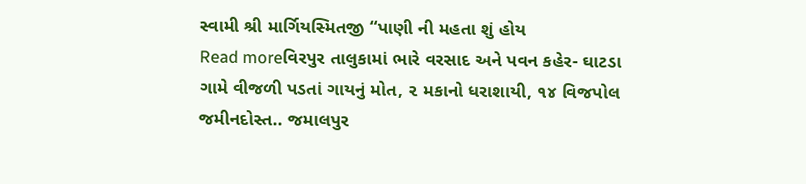સ્વામી શ્રી માર્ગિયસ્મિતજી “પાણી ની મહતા શું હોય
Read moreવિરપુર તાલુકામાં ભારે વરસાદ અને પવન કહેર- ઘાટડા ગામે વીજળી પડતાં ગાયનું મોત, ૨ મકાનો ધરાશાયી, ૧૪ વિજપોલ જમીનદોસ્ત.. જમાલપુર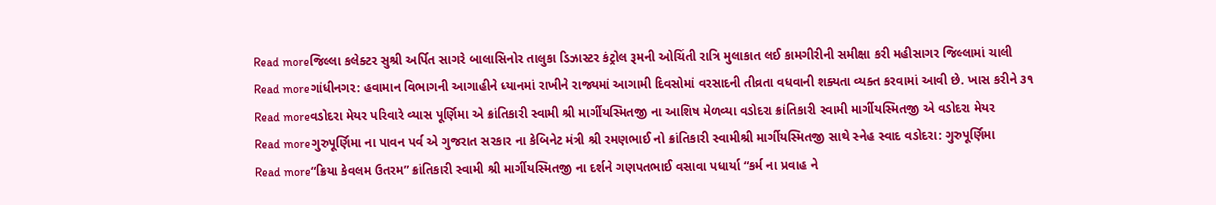Read moreજિલ્લા કલેક્ટર સુશ્રી અર્પિત સાગરે બાલાસિનોર તાલુકા ડિઝાસ્ટર કંટ્રોલ રૂમની ઓચિંતી રાત્રિ મુલાકાત લઈ કામગીરીની સમીક્ષા કરી મહીસાગર જિલ્લામાં ચાલી
Read moreગાંધીનગર: હવામાન વિભાગની આગાહીને ધ્યાનમાં રાખીને રાજ્યમાં આગામી દિવસોમાં વરસાદની તીવ્રતા વધવાની શક્યતા વ્યક્ત કરવામાં આવી છે. ખાસ કરીને ૩૧
Read moreવડોદરા મેયર પરિવારે વ્યાસ પૂર્ણિમા એ ક્રાંતિકારી સ્વામી શ્રી માર્ગીયસ્મિતજી ના આશિષ મેળવ્યા વડોદરા ક્રાંતિકારી સ્વામી માર્ગીયસ્મિતજી એ વડોદરા મેયર
Read moreગુરુપૂર્ણિમા ના પાવન પર્વ એ ગુજરાત સરકાર ના કેબિનેટ મંત્રી શ્રી રમણભાઈ નો ક્રાંતિકારી સ્વામીશ્રી માર્ગીયસ્મિતજી સાથે સ્નેહ સ્વાદ વડોદરા: ગુરુપૂર્ણિમા
Read more“ક્રિયા કેવલમ ઉતરમ” ક્રાંતિકારી સ્વામી શ્રી માર્ગીયસ્મિતજી ના દર્શને ગણપતભાઈ વસાવા પધાર્યા “કર્મ ના પ્રવાહ ને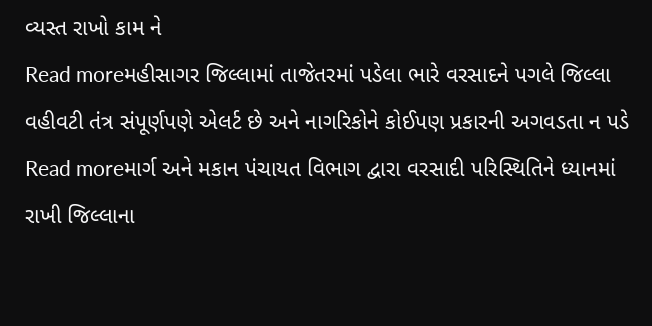વ્યસ્ત રાખો કામ ને
Read moreમહીસાગર જિલ્લામાં તાજેતરમાં પડેલા ભારે વરસાદને પગલે જિલ્લા વહીવટી તંત્ર સંપૂર્ણપણે એલર્ટ છે અને નાગરિકોને કોઈપણ પ્રકારની અગવડતા ન પડે
Read moreમાર્ગ અને મકાન પંચાયત વિભાગ દ્વારા વરસાદી પરિસ્થિતિને ધ્યાનમાં રાખી જિલ્લાના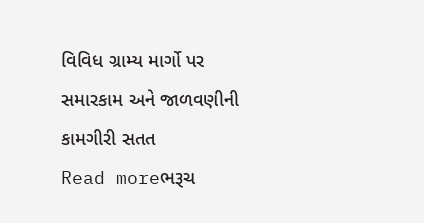વિવિધ ગ્રામ્ય માર્ગો પર સમારકામ અને જાળવણીની કામગીરી સતત
Read moreભરૂચ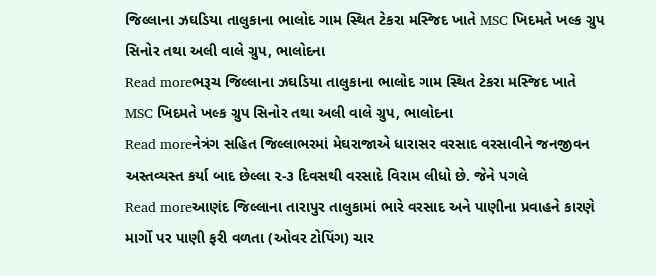જિલ્લાના ઝઘડિયા તાલુકાના ભાલોદ ગામ સ્થિત ટેકરા મસ્જિદ ખાતે MSC ખિદમતે ખલ્ક ગ્રુપ સિનોર તથા અલી વાલે ગ્રુપ, ભાલોદના
Read moreભરૂચ જિલ્લાના ઝઘડિયા તાલુકાના ભાલોદ ગામ સ્થિત ટેકરા મસ્જિદ ખાતે MSC ખિદમતે ખલ્ક ગ્રુપ સિનોર તથા અલી વાલે ગ્રુપ, ભાલોદના
Read moreનેત્રંગ સહિત જિલ્લાભરમાં મેઘરાજાએ ધારાસર વરસાદ વરસાવીને જનજીવન અસ્તવ્યસ્ત કર્યા બાદ છેલ્લા ૨-૩ દિવસથી વરસાદે વિરામ લીધો છે. જેને પગલે
Read moreઆણંદ જિલ્લાના તારાપુર તાલુકામાં ભારે વરસાદ અને પાણીના પ્રવાહને કારણે માર્ગો પર પાણી ફરી વળતા (ઓવર ટોપિંગ) ચાર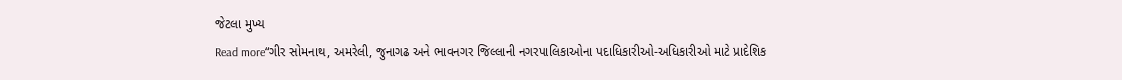જેટલા મુખ્ય
Read more“ગીર સોમનાથ, અમરેલી, જુનાગઢ અને ભાવનગર જિલ્લાની નગરપાલિકાઓના પદાધિકારીઓ-અધિકારીઓ માટે પ્રાદેશિક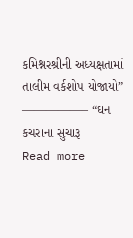કમિશ્નરશ્રીની અધ્યક્ષતામાં તાલીમ વર્કશોપ યોજાયો” —————– “ઘન કચરાના સુચારૂ
Read more